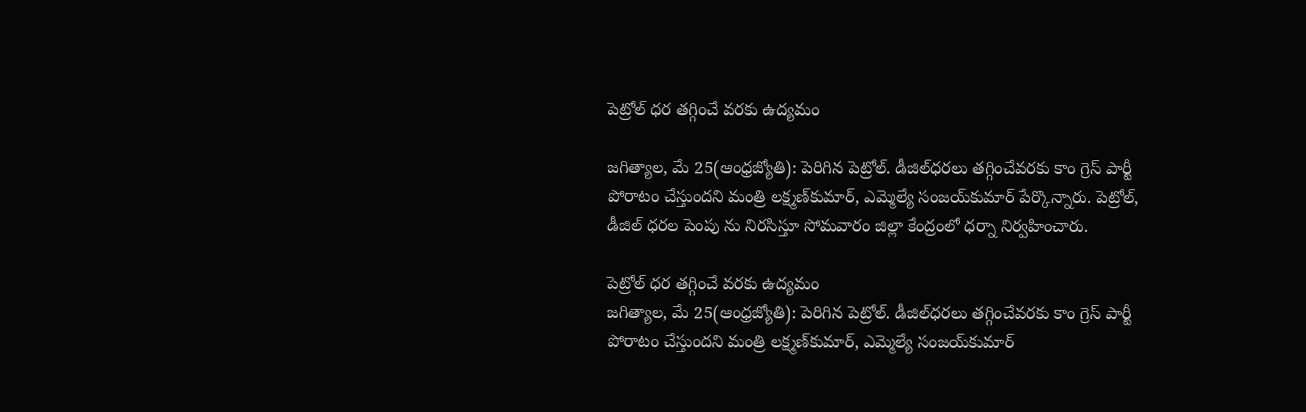పెట్రోల్‌ ధర తగ్గించే వరకు ఉద్యమం

జగిత్యాల, మే 25(ఆంధ్రజ్యోతి): పెరిగిన పెట్రోల్‌. డీజిల్‌ధరలు తగ్గించేవరకు కాం గ్రెస్‌ పార్టీ పోరాటం చేస్తుందని మంత్రి లక్ష్మణ్‌కుమార్‌, ఎమ్మెల్యే సంజయ్‌కుమార్‌ పేర్కొన్నారు. పెట్రోల్‌, డీజిల్‌ ధరల పెంపు ను నిరసిస్తూ సోమవారం జిల్లా కేంద్రంలో ధర్నా నిర్వహించారు.

పెట్రోల్‌ ధర తగ్గించే వరకు ఉద్యమం
జగిత్యాల, మే 25(ఆంధ్రజ్యోతి): పెరిగిన పెట్రోల్‌. డీజిల్‌ధరలు తగ్గించేవరకు కాం గ్రెస్‌ పార్టీ పోరాటం చేస్తుందని మంత్రి లక్ష్మణ్‌కుమార్‌, ఎమ్మెల్యే సంజయ్‌కుమార్‌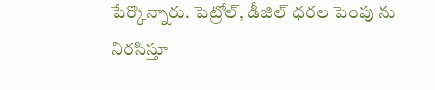పేర్కొన్నారు. పెట్రోల్‌, డీజిల్‌ ధరల పెంపు ను నిరసిస్తూ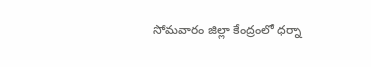సోమవారం జిల్లా కేంద్రంలో ధర్నా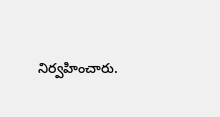నిర్వహించారు.